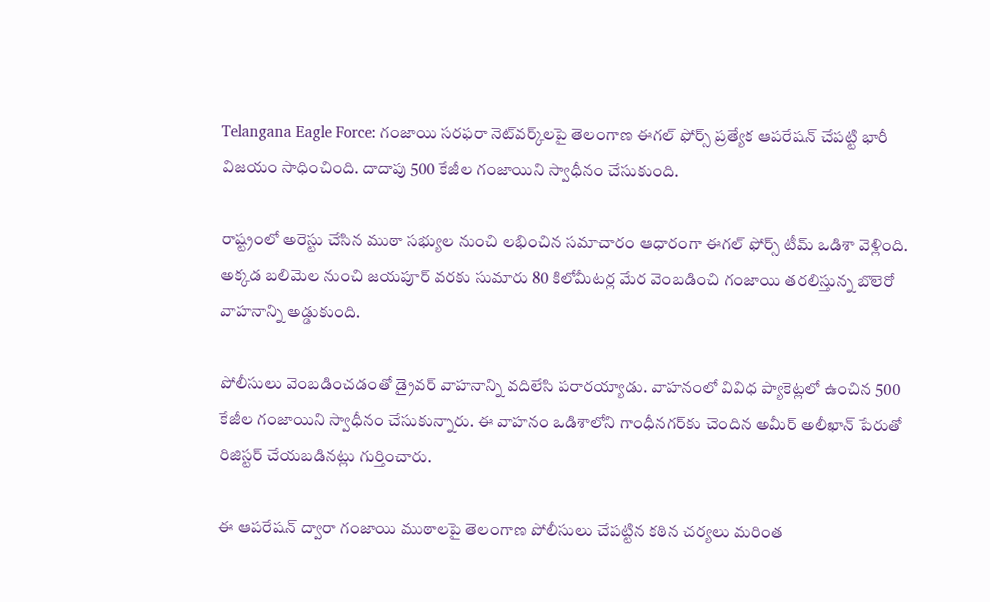Telangana Eagle Force: గంజాయి సరఫరా నెట్‌వర్క్‌లపై తెలంగాణ ఈగల్ ఫోర్స్ ప్రత్యేక ఆపరేషన్ చేపట్టి భారీ విజయం సాధించింది. దాదాపు 500 కేజీల గంజాయిని స్వాధీనం చేసుకుంది.

రాష్ట్రంలో అరెస్టు చేసిన ముఠా సభ్యుల నుంచి లభించిన సమాచారం ఆధారంగా ఈగల్ ఫోర్స్ టీమ్ ఒడిశా వెళ్లింది. అక్కడ బలిమెల నుంచి జయపూర్ వరకు సుమారు 80 కిలోమీటర్ల మేర వెంబడించి గంజాయి తరలిస్తున్న బొలెరో వాహనాన్ని అడ్డుకుంది.

పోలీసులు వెంబడించడంతో డ్రైవర్ వాహనాన్ని వదిలేసి పరారయ్యాడు. వాహనంలో వివిధ ప్యాకెట్లలో ఉంచిన 500 కేజీల గంజాయిని స్వాధీనం చేసుకున్నారు. ఈ వాహనం ఒడిశాలోని గాంధీనగర్‌కు చెందిన అమీర్ అలీఖాన్ పేరుతో రిజిస్టర్ చేయబడినట్లు గుర్తించారు.

ఈ ఆపరేషన్ ద్వారా గంజాయి ముఠాలపై తెలంగాణ పోలీసులు చేపట్టిన కఠిన చర్యలు మరింత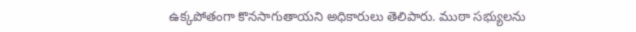ఉక్కపోతంగా కొనసాగుతాయని అధికారులు తెలిపారు. ముఠా సభ్యులను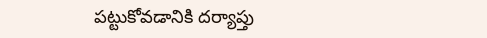పట్టుకోవడానికి దర్యాప్తు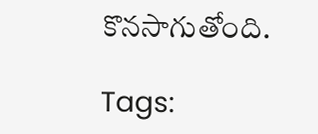కొనసాగుతోంది.

Tags: